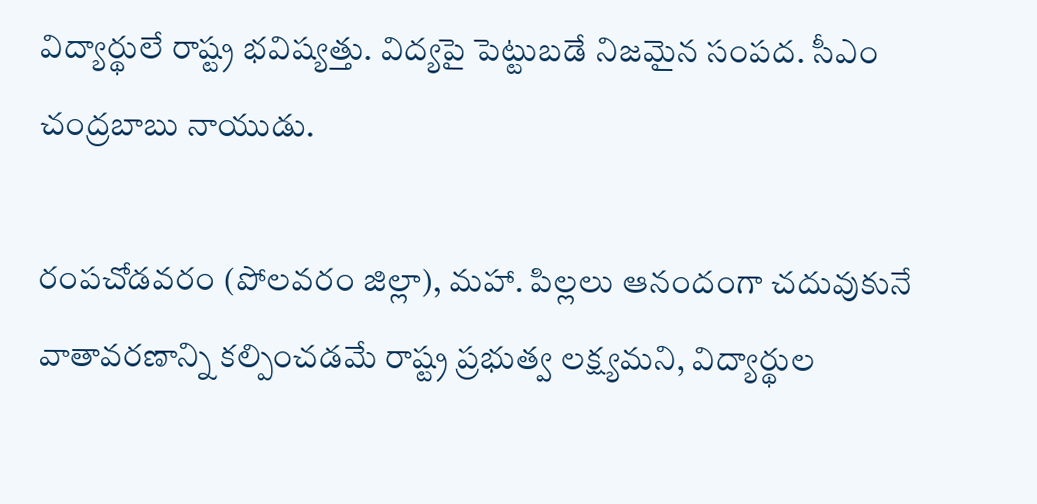విద్యార్థులే రాష్ట్ర భవిష్యత్తు. విద్యపై పెట్టుబడే నిజమైన సంపద. సీఎం చంద్రబాబు నాయుడు.

రంపచోడవరం (పోలవరం జిల్లా), మహా. పిల్లలు ఆనందంగా చదువుకునే వాతావరణాన్ని కల్పించడమే రాష్ట్ర ప్రభుత్వ లక్ష్యమని, విద్యార్థుల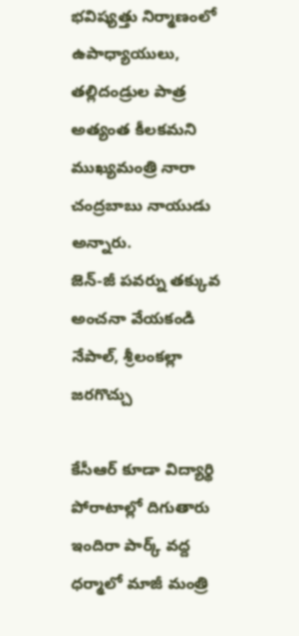భవిష్యత్తు నిర్మాణంలో ఉపాధ్యాయులు, తల్లిదండ్రుల పాత్ర అత్యంత కీలకమని ముఖ్యమంత్రి నారా చంద్రబాబు నాయుడు అన్నారు.
జెన్-జీ పవర్ను తక్కువ అంచనా వేయకండి నేపాల్, శ్రీలంకల్లా జరగొచ్చు

కేసీఆర్ కూడా విద్యార్థి పోరాటాల్లో దిగుతారు ఇందిరా పార్క్ వద్ద ధర్మాలో మాజీ మంత్రి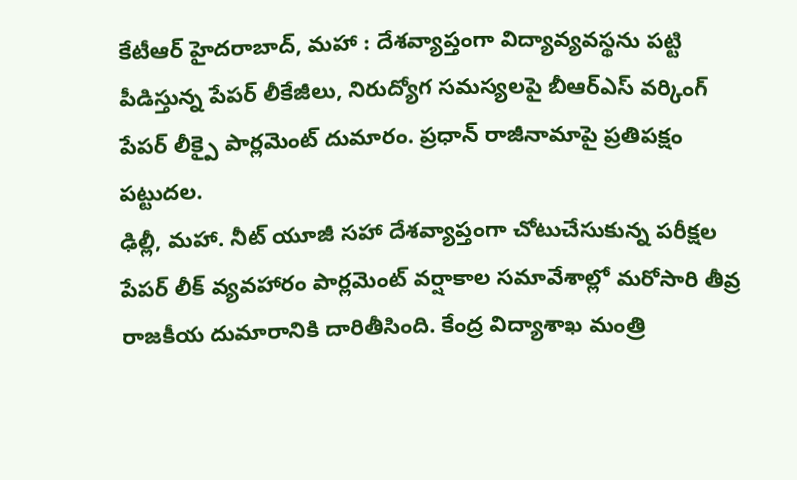కేటీఆర్ హైదరాబాద్, మహా : దేశవ్యాప్తంగా విద్యావ్యవస్థను పట్టి పీడిస్తున్న పేపర్ లీకేజీలు, నిరుద్యోగ సమస్యలపై బీఆర్ఎస్ వర్కింగ్
పేపర్ లీక్పై పార్లమెంట్ దుమారం. ప్రధాన్ రాజీనామాపై ప్రతిపక్షం పట్టుదల.
ఢిల్లీ, మహా. నీట్ యూజీ సహా దేశవ్యాప్తంగా చోటుచేసుకున్న పరీక్షల పేపర్ లీక్ వ్యవహారం పార్లమెంట్ వర్షాకాల సమావేశాల్లో మరోసారి తీవ్ర రాజకీయ దుమారానికి దారితీసింది. కేంద్ర విద్యాశాఖ మంత్రి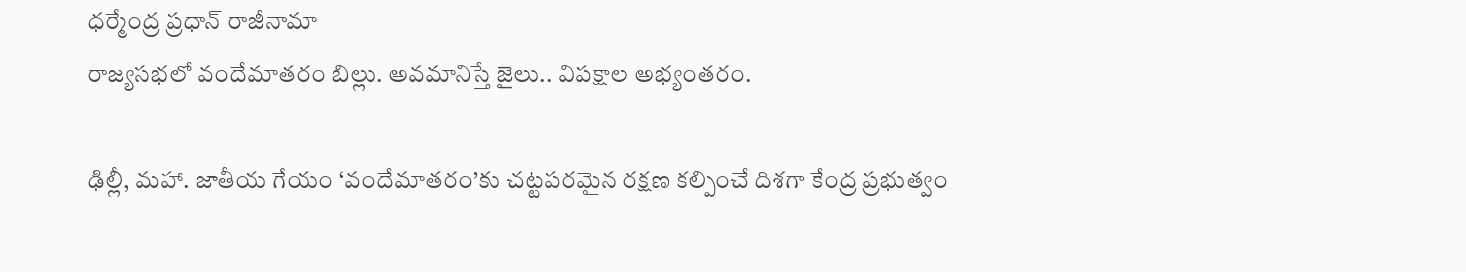ధర్మేంద్ర ప్రధాన్ రాజీనామా
రాజ్యసభలో వందేమాతరం బిల్లు. అవమానిస్తే జైలు.. విపక్షాల అభ్యంతరం.

ఢిల్లీ, మహా. జాతీయ గేయం ‘వందేమాతరం’కు చట్టపరమైన రక్షణ కల్పించే దిశగా కేంద్ర ప్రభుత్వం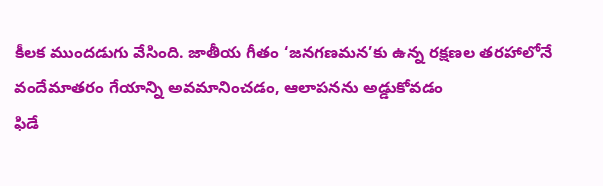కీలక ముందడుగు వేసింది. జాతీయ గీతం ‘జనగణమన’కు ఉన్న రక్షణల తరహాలోనే వందేమాతరం గేయాన్ని అవమానించడం, ఆలాపనను అడ్డుకోవడం
ఫిడే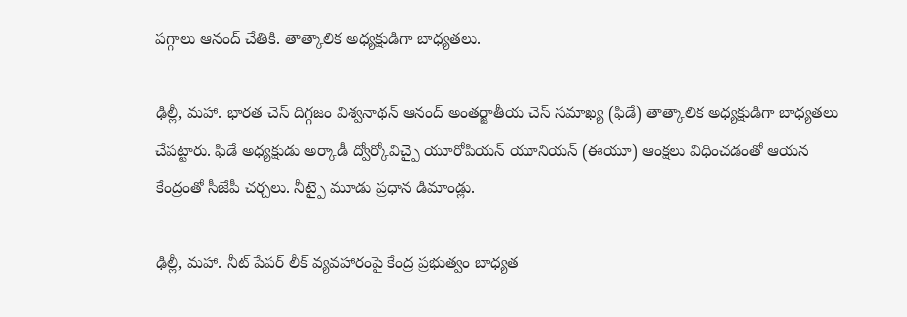పగ్గాలు ఆనంద్ చేతికి. తాత్కాలిక అధ్యక్షుడిగా బాధ్యతలు.

ఢిల్లీ, మహా. భారత చెస్ దిగ్గజం విశ్వనాథన్ ఆనంద్ అంతర్జాతీయ చెస్ సమాఖ్య (ఫిడే) తాత్కాలిక అధ్యక్షుడిగా బాధ్యతలు చేపట్టారు. ఫిడే అధ్యక్షుడు అర్కాడీ ద్వోర్కోవిచ్పై యూరోపియన్ యూనియన్ (ఈయూ) ఆంక్షలు విధించడంతో ఆయన
కేంద్రంతో సీజేపీ చర్చలు. నీట్పై మూడు ప్రధాన డిమాండ్లు.

ఢిల్లీ, మహా. నీట్ పేపర్ లీక్ వ్యవహారంపై కేంద్ర ప్రభుత్వం బాధ్యత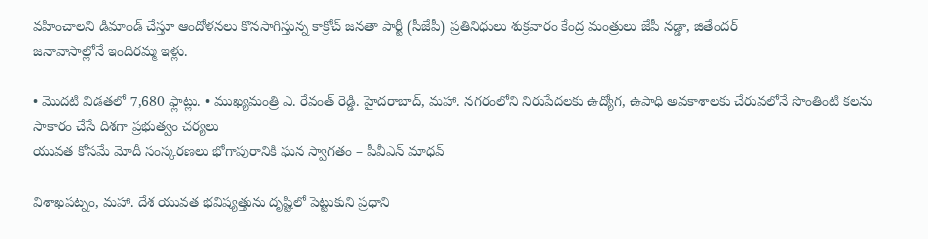వహించాలని డిమాండ్ చేస్తూ ఆందోళనలు కొనసాగిస్తున్న కాక్రోచ్ జనతా పార్టీ (సీజేపీ) ప్రతినిధులు శుక్రవారం కేంద్ర మంత్రులు జేపీ నడ్డా, జితేందర్
జనావాసాల్లోనే ఇందిరమ్మ ఇళ్లు.

• మొదటి విడతలో 7,680 ఫ్లాట్లు. • ముఖ్యమంత్రి ఎ. రేవంత్ రెడ్డి. హైదరాబాద్, మహా. నగరంలోని నిరుపేదలకు ఉద్యోగ, ఉపాధి అవకాశాలకు చేరువలోనే సొంతింటి కలను సాకారం చేసే దిశగా ప్రభుత్వం చర్యలు
యువత కోసమే మోదీ సంస్కరణలు భోగాపురానికి ఘన స్వాగతం – పీవీఎన్ మాధవ్

విశాఖపట్నం, మహా. దేశ యువత భవిష్యత్తును దృష్టిలో పెట్టుకుని ప్రధాని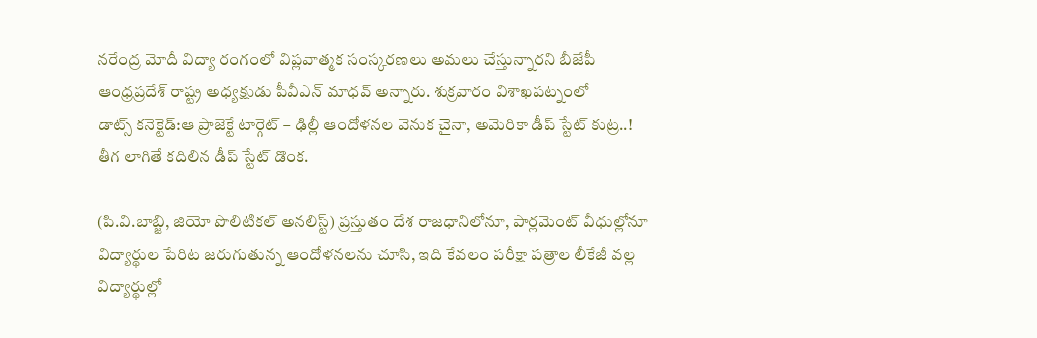నరేంద్ర మోదీ విద్యా రంగంలో విప్లవాత్మక సంస్కరణలు అమలు చేస్తున్నారని బీజేపీ ఆంధ్రప్రదేశ్ రాష్ట్ర అధ్యక్షుడు పీవీఎన్ మాధవ్ అన్నారు. శుక్రవారం విశాఖపట్నంలో
డాట్స్ కనెక్టెడ్:ఆ ప్రాజెక్టే టార్గెట్ – ఢిల్లీ ఆందోళనల వెనుక చైనా, అమెరికా డీప్ స్టేట్ కుట్ర..! తీగ లాగితే కదిలిన డీప్ స్టేట్ డొంక.

(పి.వి.బాబ్జి, జియో పొలిటికల్ అనలిస్ట్) ప్రస్తుతం దేశ రాజధానిలోనూ, పార్లమెంట్ వీధుల్లోనూ విద్యార్థుల పేరిట జరుగుతున్న ఆందోళనలను చూసి, ఇది కేవలం పరీక్షా పత్రాల లీకేజీ వల్ల విద్యార్థుల్లో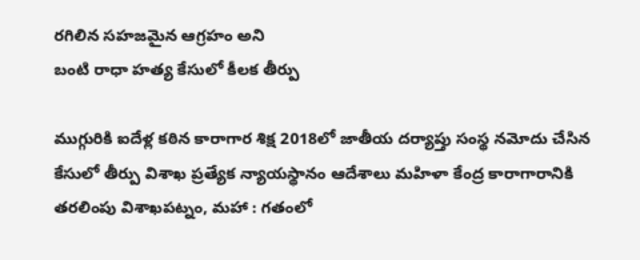రగిలిన సహజమైన ఆగ్రహం అని
బంటి రాధా హత్య కేసులో కీలక తీర్పు

ముగ్గురికి ఐదేళ్ల కఠిన కారాగార శిక్ష 2018లో జాతీయ దర్యాప్తు సంస్థ నమోదు చేసిన కేసులో తీర్పు విశాఖ ప్రత్యేక న్యాయస్థానం ఆదేశాలు మహిళా కేంద్ర కారాగారానికి తరలింపు విశాఖపట్నం, మహా : గతంలో